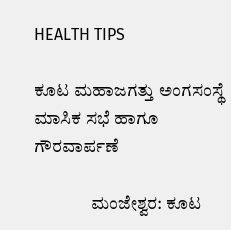HEALTH TIPS

ಕೂಟ ಮಹಾಜಗತ್ತು ಅಂಗಸಂಸ್ಥೆ ಮಾಸಿಕ ಸಭೆ ಹಾಗೂ ಗೌರವಾರ್ಪಣೆ

                ಮಂಜೇಶ್ವರ: ಕೂಟ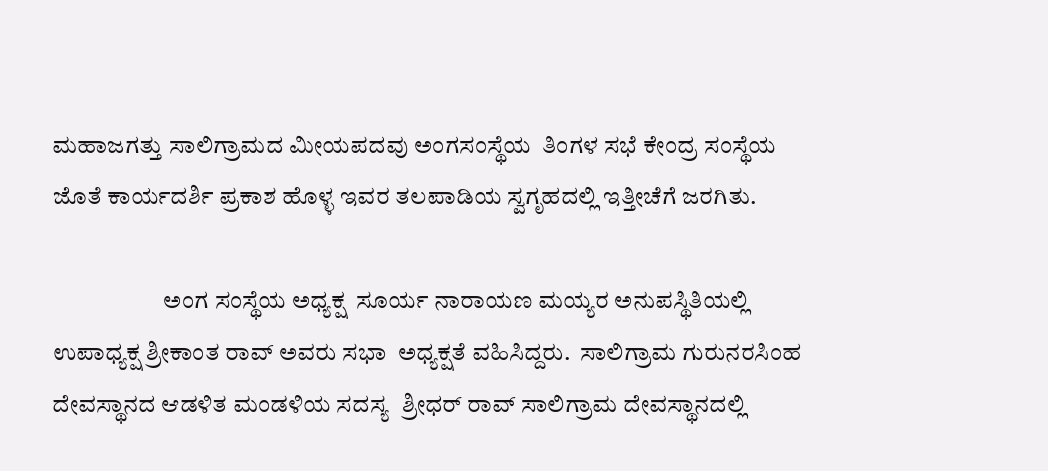ಮಹಾಜಗತ್ತು ಸಾಲಿಗ್ರಾಮದ ಮೀಯಪದವು ಅಂಗಸಂಸ್ಥೆಯ  ತಿಂಗಳ ಸಭೆ ಕೇಂದ್ರ ಸಂಸ್ಥೆಯ ಜೊತೆ ಕಾರ್ಯದರ್ಶಿ ಪ್ರಕಾಶ ಹೊಳ್ಳ ಇವರ ತಲಪಾಡಿಯ ಸ್ವಗೃಹದಲ್ಲಿ ಇತ್ತೀಚೆಗೆ ಜರಗಿತು.

                       ಅಂಗ ಸಂಸ್ಥೆಯ ಅಧ್ಯಕ್ಷ  ಸೂರ್ಯ ನಾರಾಯಣ ಮಯ್ಯರ ಅನುಪಸ್ಥಿತಿಯಲ್ಲಿ ಉಪಾಧ್ಯಕ್ಷ ಶ್ರೀಕಾಂತ ರಾವ್ ಅವರು ಸಭಾ  ಅಧ್ಯಕ್ಷತೆ ವಹಿಸಿದ್ದರು.  ಸಾಲಿಗ್ರಾಮ ಗುರುನರಸಿಂಹ ದೇವಸ್ಥಾನದ ಆಡಳಿತ ಮಂಡಳಿಯ ಸದಸ್ಯ  ಶ್ರೀಧರ್ ರಾವ್ ಸಾಲಿಗ್ರಾಮ ದೇವಸ್ಥಾನದಲ್ಲಿ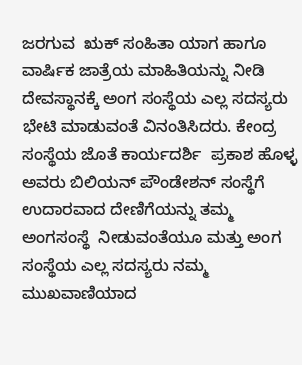ಜರಗುವ  ಋಕ್ ಸಂಹಿತಾ ಯಾಗ ಹಾಗೂ ವಾರ್ಷಿಕ ಜಾತ್ರೆಯ ಮಾಹಿತಿಯನ್ನು ನೀಡಿ ದೇವಸ್ಥಾನಕ್ಕೆ ಅಂಗ ಸಂಸ್ಥೆಯ ಎಲ್ಲ ಸದಸ್ಯರು ಭೇಟಿ ಮಾಡುವಂತೆ ವಿನಂತಿಸಿದರು. ಕೇಂದ್ರ ಸಂಸ್ಥೆಯ ಜೊತೆ ಕಾರ್ಯದರ್ಶಿ  ಪ್ರಕಾಶ ಹೊಳ್ಳ ಅವರು ಬಿಲಿಯನ್ ಪೌಂಡೇಶನ್ ಸಂಸ್ಥೆಗೆ ಉದಾರವಾದ ದೇಣಿಗೆಯನ್ನು ತಮ್ಮ  ಅಂಗಸಂಸ್ಥೆ  ನೀಡುವಂತೆಯೂ ಮತ್ತು ಅಂಗ ಸಂಸ್ಥೆಯ ಎಲ್ಲ ಸದಸ್ಯರು ನಮ್ಮ ಮುಖವಾಣಿಯಾದ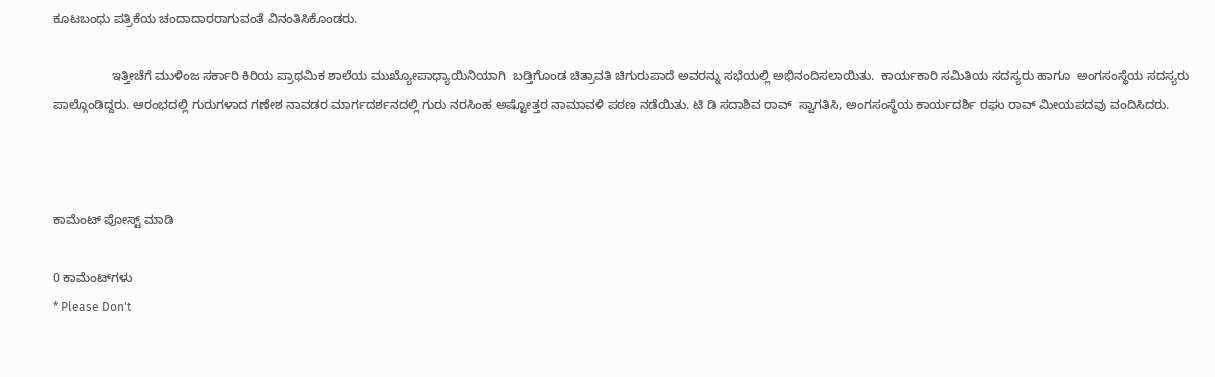ಕೂಟಬಂಧು ಪತ್ರಿಕೆಯ ಚಂದಾದಾರರಾಗುವಂತೆ ವಿನಂತಿಸಿಕೊಂಡರು.

                 ಇತ್ತೀಚೆಗೆ ಮುಳಿಂಜ ಸರ್ಕಾರಿ ಕಿರಿಯ ಪ್ರಾಥಮಿಕ ಶಾಲೆಯ ಮುಖ್ಯೋಪಾಧ್ಯಾಯಿನಿಯಾಗಿ  ಬಡ್ತಿಗೊಂಡ ಚಿತ್ರಾವತಿ ಚಿಗುರುಪಾದೆ ಅವರನ್ನು ಸಭೆಯಲ್ಲಿ ಅಭಿನಂದಿಸಲಾಯಿತು.  ಕಾರ್ಯಕಾರಿ ಸಮಿತಿಯ ಸದಸ್ಯರು ಹಾಗೂ  ಅಂಗಸಂಸ್ಥೆಯ ಸದಸ್ಯರು ಪಾಲ್ಗೊಂಡಿದ್ದರು. ಆರಂಭದಲ್ಲಿ ಗುರುಗಳಾದ ಗಣೇಶ ನಾವಡರ ಮಾರ್ಗದರ್ಶನದಲ್ಲಿ ಗುರು ನರಸಿಂಹ ಅಷ್ಟೋತ್ತರ ನಾಮಾವಳಿ ಪಠಣ ನಡೆಯಿತು. ಟಿ ಡಿ ಸದಾಶಿವ ರಾವ್  ಸ್ವಾಗತಿಸಿ, ಅಂಗಸಂಸ್ಥೆಯ ಕಾರ್ಯದರ್ಶಿ ರಘು ರಾವ್ ಮೀಯಪದವು ವಂದಿಸಿದರು.



ಕಾಮೆಂಟ್‌‌ ಪೋಸ್ಟ್‌ ಮಾಡಿ

0 ಕಾಮೆಂಟ್‌ಗಳು
* Please Don't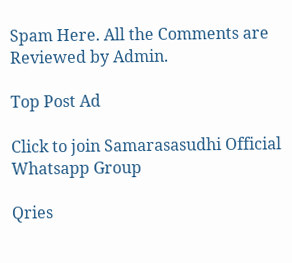Spam Here. All the Comments are Reviewed by Admin.

Top Post Ad

Click to join Samarasasudhi Official Whatsapp Group

Qries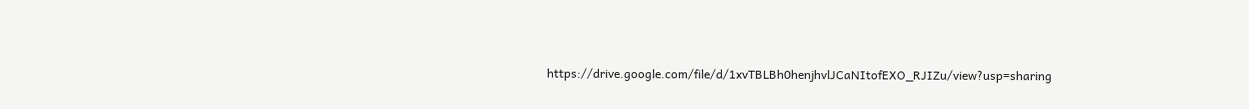https://drive.google.com/file/d/1xvTBLBh0henjhvlJCaNItofEXO_RJIZu/view?usp=sharing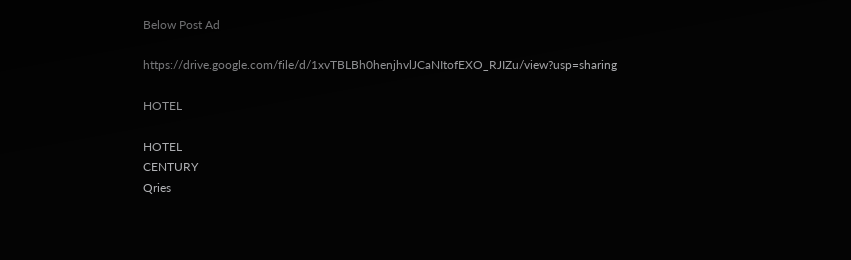Below Post Ad

https://drive.google.com/file/d/1xvTBLBh0henjhvlJCaNItofEXO_RJIZu/view?usp=sharing

HOTEL

HOTEL
CENTURY
Qries